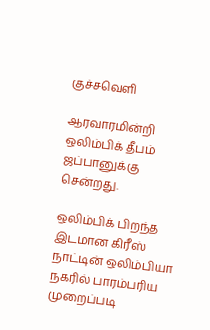குச்சவெளி

ஆரவாரமின்றி ஒலிம்பிக் தீபம் ஜப்பானுக்கு சென்றது.

ஒலிம்பிக் பிறந்த இடமான கிரீஸ் நாட்டின் ஒலிம்பியா நகரில் பாரம்பரிய முறைப்படி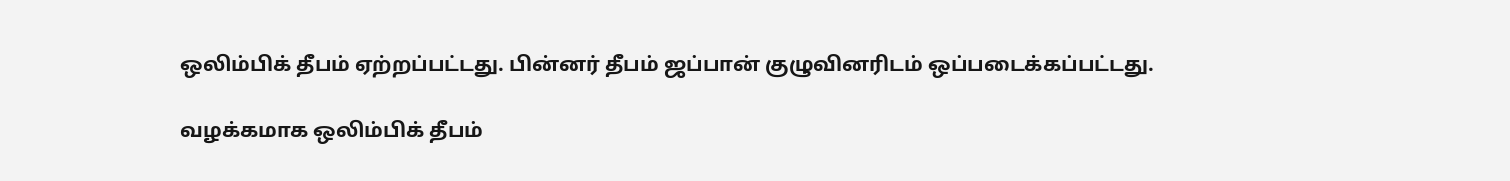ஒலிம்பிக் தீபம் ஏற்றப்பட்டது. பின்னர் தீபம் ஜப்பான் குழுவினரிடம் ஒப்படைக்கப்பட்டது.

வழக்கமாக ஒலிம்பிக் தீபம்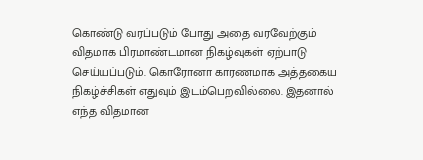கொண்டு வரப்படும் போது அதை வரவேற்கும் விதமாக பிரமாண்டமான நிகழ்வுகள் ஏற்பாடு செய்யப்படும். கொரோனா காரணமாக அத்தகைய நிகழ்ச்சிகள் எதுவும் இடம்பெறவில்லை. இதனால் எந்த விதமான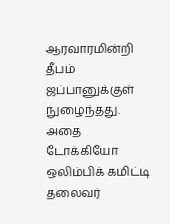ஆரவாரமின்றி தீபம் ஜப்பானுக்குள் நுழைந்தது. அதை டோக்கியோ ஒலிம்பிக் கமிட்டி தலைவர்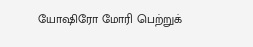யோஷிரோ மோரி பெற்றுக்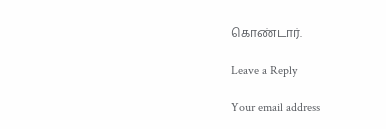கொண்டார்.

Leave a Reply

Your email address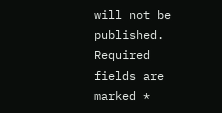will not be published. Required fields are marked *